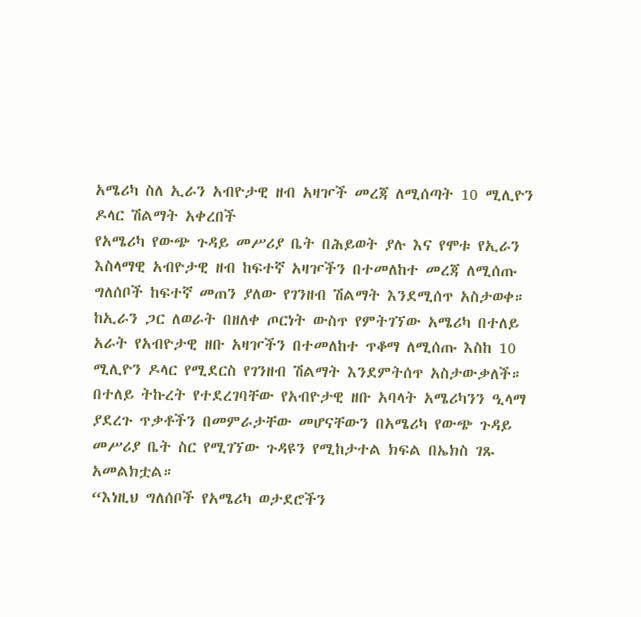አሜሪካ ስለ ኢራን አብዮታዊ ዘብ አዛዦች መረጃ ለሚሰጣት 10 ሚሊዮን ዶላር ሽልማት አቀረበች
የአሜሪካ የውጭ ጉዳይ መሥሪያ ቤት በሕይወት ያሉ እና የሞቱ የኢራን እስላማዊ አብዮታዊ ዘብ ከፍተኛ አዛዦችን በተመለከተ መረጃ ለሚሰጡ ግለሰቦች ከፍተኛ መጠን ያለው የገንዘብ ሽልማት እንደሚሰጥ አስታወቀ።
ከኢራን ጋር ለወራት በዘለቀ ጦርነት ውስጥ የምትገኘው አሜሪካ በተለይ አራት የአብዮታዊ ዘቡ አዛዦችን በተመለከተ ጥቆማ ለሚሰጡ እስከ 10 ሚሊዮን ዶላር የሚደርስ የገንዘብ ሽልማት እንደምትሰጥ አስታውቃለች።
በተለይ ትኩረት የተደረገባቸው የአብዮታዊ ዘቡ አባላት አሜሪካንን ዒላማ ያደረጉ ጥቃቶችን በመምራታቸው መሆናቸውን በአሜሪካ የውጭ ጉዳይ መሥሪያ ቤት ስር የሚገኘው ጉዳዩን የሚከታተል ክፍል በኤክስ ገጹ አመልክቷል።
“እነዚህ ግለሰቦች የአሜሪካ ወታደሮችን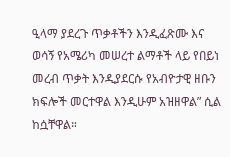ዒላማ ያደረጉ ጥቃቶችን እንዲፈጽሙ እና ወሳኝ የአሜሪካ መሠረተ ልማቶች ላይ የበይነ መረብ ጥቃት እንዲያደርሱ የአብዮታዊ ዘቡን ክፍሎች መርተዋል እንዲሁም አዝዘዋል” ሲል ከሷቸዋል።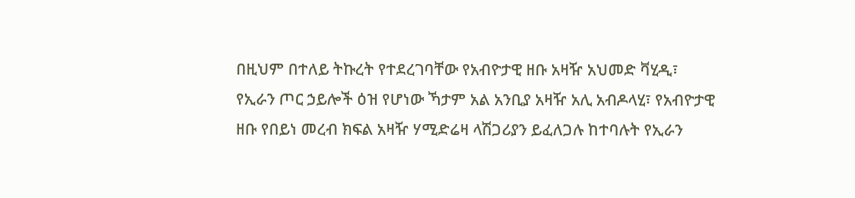በዚህም በተለይ ትኩረት የተደረገባቸው የአብዮታዊ ዘቡ አዛዥ አህመድ ቫሂዲ፣ የኢራን ጦር ኃይሎች ዕዝ የሆነው ኻታም አል አንቢያ አዛዥ አሊ አብዶላሂ፣ የአብዮታዊ ዘቡ የበይነ መረብ ክፍል አዛዥ ሃሚድሬዛ ላሽጋሪያን ይፈለጋሉ ከተባሉት የኢራን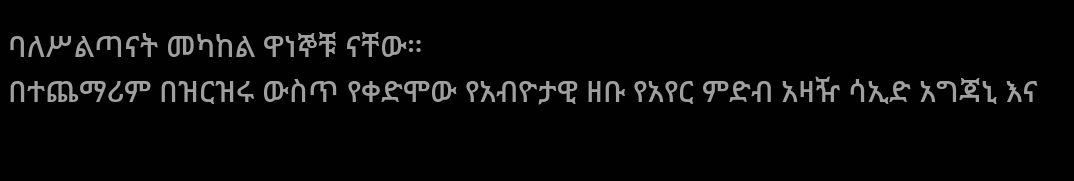ባለሥልጣናት መካከል ዋነኞቹ ናቸው።
በተጨማሪም በዝርዝሩ ውስጥ የቀድሞው የአብዮታዊ ዘቡ የአየር ምድብ አዛዥ ሳኢድ አግጃኒ እና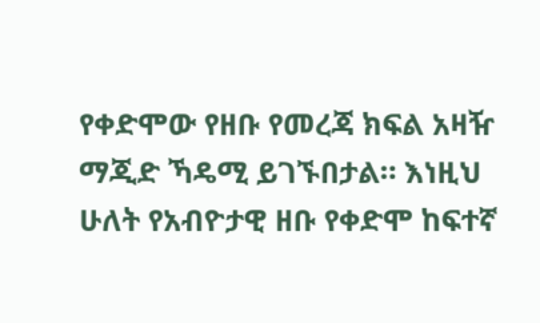የቀድሞው የዘቡ የመረጃ ክፍል አዛዥ ማጂድ ኻዴሚ ይገኙበታል። እነዚህ ሁለት የአብዮታዊ ዘቡ የቀድሞ ከፍተኛ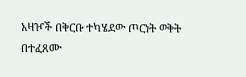አዛዦች በቅርቡ ተካሄደው ጦርነት ወቅት በተፈጸሙ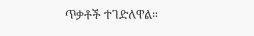ጥቃቶች ተገድለዋል።